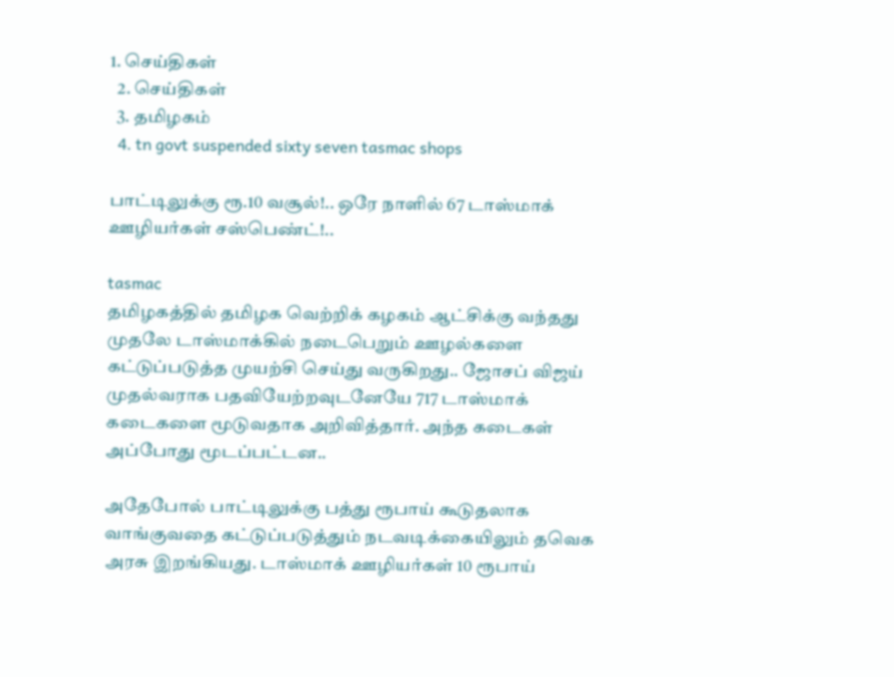1. செய்திகள்
  2. செய்திகள்
  3. த‌மிழக‌ம்
  4. tn govt suspended sixty seven tasmac shops

பாட்டிலுக்கு ரூ.10 வசூல்!.. ஒரே நாளில் 67 டாஸ்மாக் ஊழியர்கள் சஸ்பெண்ட்!..

tasmac
தமிழகத்தில் தமிழக வெற்றிக் கழகம் ஆட்சிக்கு வந்தது முதலே டாஸ்மாக்கில் நடைபெறும் ஊழல்களை கட்டுப்படுத்த முயற்சி செய்து வருகிறது.. ஜோசப் விஜய் முதல்வராக பதவியேற்றவுடனேயே 717 டாஸ்மாக் கடைகளை மூடுவதாக அறிவித்தார். அந்த கடைகள் அப்போது மூடப்பட்டன..

அதேபோல் பாட்டிலுக்கு பத்து ரூபாய் கூடுதலாக வாங்குவதை கட்டுப்படுத்தும் நடவடிக்கையிலும் தவெக அரசு இறங்கியது. டாஸ்மாக் ஊழியர்கள் 10 ரூபாய்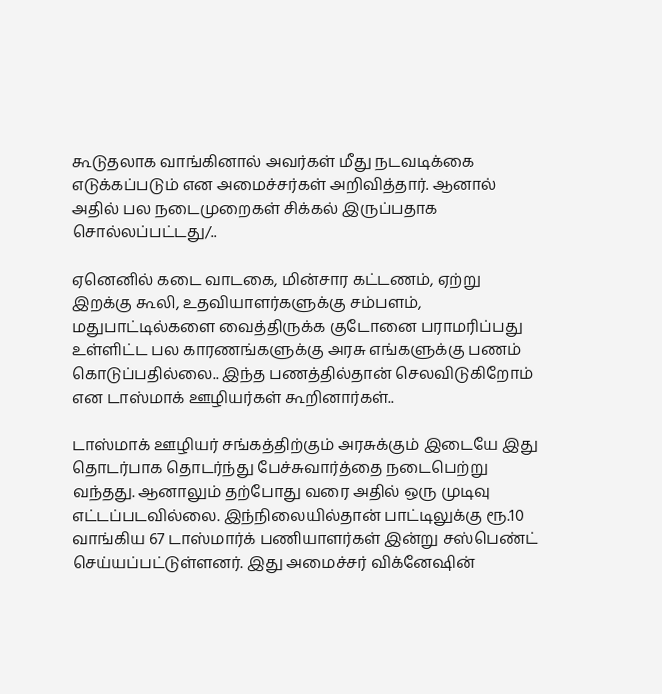கூடுதலாக வாங்கினால் அவர்கள் மீது நடவடிக்கை எடுக்கப்படும் என அமைச்சர்கள் அறிவித்தார். ஆனால் அதில் பல நடைமுறைகள் சிக்கல் இருப்பதாக சொல்லப்பட்டது/..

ஏனெனில் கடை வாடகை, மின்சார கட்டணம், ஏற்று இறக்கு கூலி, உதவியாளர்களுக்கு சம்பளம், மதுபாட்டில்களை வைத்திருக்க குடோனை பராமரிப்பது உள்ளிட்ட பல காரணங்களுக்கு அரசு எங்களுக்கு பணம் கொடுப்பதில்லை.. இந்த பணத்தில்தான் செலவிடுகிறோம் என டாஸ்மாக் ஊழியர்கள் கூறினார்கள்..

டாஸ்மாக் ஊழியர் சங்கத்திற்கும் அரசுக்கும் இடையே இது தொடர்பாக தொடர்ந்து பேச்சுவார்த்தை நடைபெற்று வந்தது. ஆனாலும் தற்போது வரை அதில் ஒரு முடிவு எட்டப்படவில்லை. இந்நிலையில்தான் பாட்டிலுக்கு ரூ.10 வாங்கிய 67 டாஸ்மார்க் பணியாளர்கள் இன்று சஸ்பெண்ட் செய்யப்பட்டுள்ளனர். இது அமைச்சர் விக்னேஷின்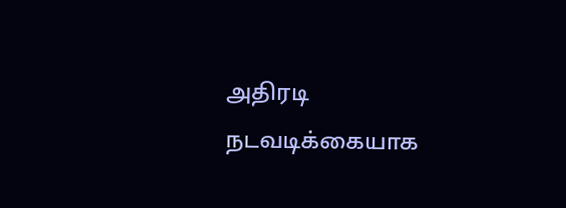அதிரடி நடவடிக்கையாக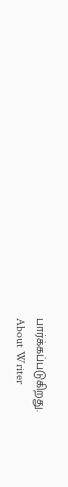பார்க்கப்படுகிறது.
About Writer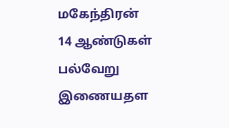மகேந்திரன்
14 ஆண்டுகள் பல்வேறு இணையதள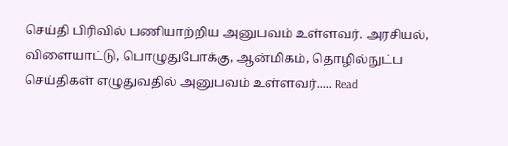செய்தி பிரிவில் பணியாற்றிய அனுபவம் உள்ளவர். அரசியல், விளையாட்டு, பொழுதுபோக்கு, ஆன்மிகம், தொழில்நுட்ப செய்திகள் எழுதுவதில் அனுபவம் உள்ளவர்..... Read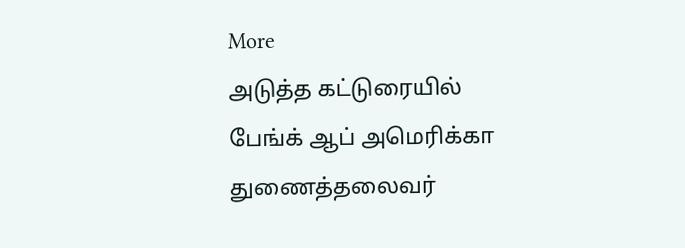More
அடுத்த கட்டுரையில்
பேங்க் ஆப் அமெரிக்கா துணைத்தலைவர்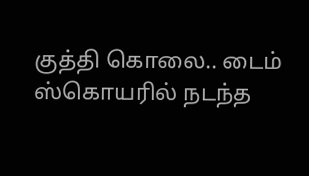குத்தி கொலை.. டைம் ஸ்கொயரில் நடந்த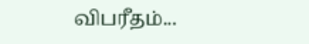விபரீதம்...